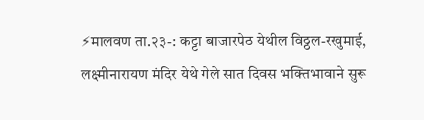⚡मालवण ता.२३-: कट्टा बाजारपेठ येथील विठ्ठल-रखुमाई, लक्ष्मीनारायण मंदिर येथे गेले सात दिवस भक्तिभावाने सुरू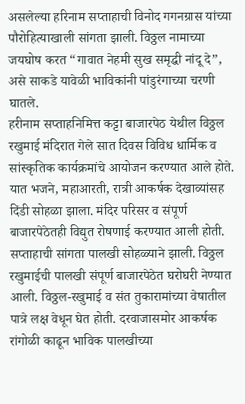असलेल्या हरिनाम सप्ताहाची विनोद गगनग्रास यांच्या पौरोहित्याखाली सांगता झाली. विठ्ठल नामाच्या जयघोष करत “गावात नेहमी सुख समृद्धी नांदू दे”, असे साकडे यावेळी भाविकांनी पांडुरंगाच्या चरणी घातले.
हरीनाम सप्ताहनिमित्त कट्टा बाजारपेठ येथील विठ्ठल रखुमाई मंदिरात गेले सात दिवस विविध धार्मिक व सांस्कृतिक कार्यक्रमांचे आयोजन करण्यात आले होते. यात भजने, महाआरती, रात्री आकर्षक देखाव्यांसह दिंडी सोहळा झाला. मंदिर परिसर व संपूर्ण बाजारपेठेतही विद्युत रोषणाई करण्यात आली होती. सप्ताहाची सांगता पालखी सोहळ्याने झाली. विठ्ठल रखुमाईची पालखी संपूर्ण बाजारपेठेत घरोघरी नेण्यात आली. विठ्ठल-रखुमाई व संत तुकारामांच्या वेषातील पात्रे लक्ष वेधून घेत होती. दरवाजासमोर आकर्षक रांगोळी काढून भाविक पालखीच्या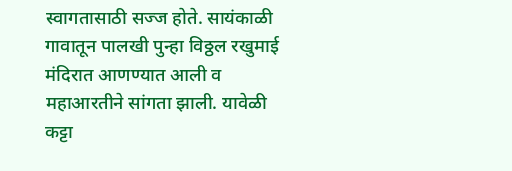स्वागतासाठी सज्ज होते. सायंकाळी गावातून पालखी पुन्हा विठ्ठल रखुमाई मंदिरात आणण्यात आली व महाआरतीने सांगता झाली. यावेळी कट्टा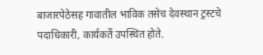बाजारपेठेसह गावातील भाविक तसेच देवस्थान ट्रस्टचे पदाधिकारी, कार्यकर्ते उपस्थित होते.